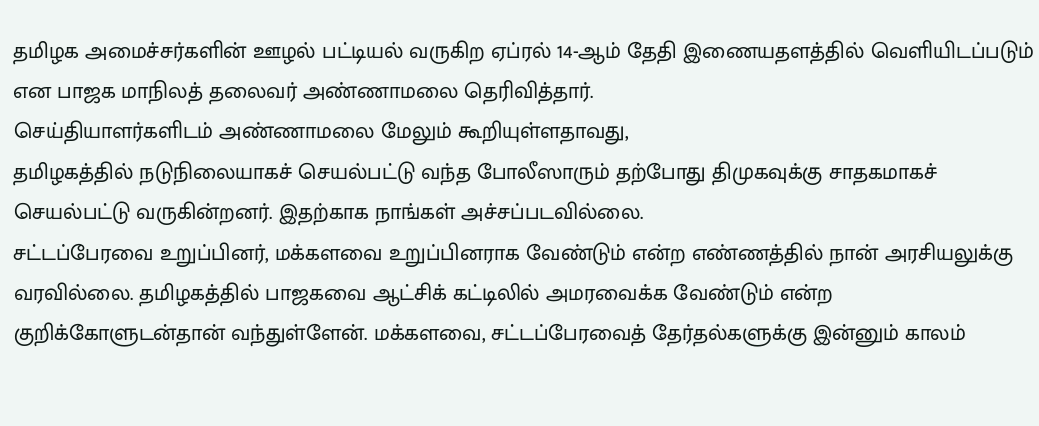தமிழக அமைச்சர்களின் ஊழல் பட்டியல் வருகிற ஏப்ரல் 14-ஆம் தேதி இணையதளத்தில் வெளியிடப்படும் என பாஜக மாநிலத் தலைவர் அண்ணாமலை தெரிவித்தார்.
செய்தியாளர்களிடம் அண்ணாமலை மேலும் கூறியுள்ளதாவது,
தமிழகத்தில் நடுநிலையாகச் செயல்பட்டு வந்த போலீஸாரும் தற்போது திமுகவுக்கு சாதகமாகச் செயல்பட்டு வருகின்றனர். இதற்காக நாங்கள் அச்சப்படவில்லை.
சட்டப்பேரவை உறுப்பினர், மக்களவை உறுப்பினராக வேண்டும் என்ற எண்ணத்தில் நான் அரசியலுக்கு வரவில்லை. தமிழகத்தில் பாஜகவை ஆட்சிக் கட்டிலில் அமரவைக்க வேண்டும் என்ற குறிக்கோளுடன்தான் வந்துள்ளேன். மக்களவை, சட்டப்பேரவைத் தேர்தல்களுக்கு இன்னும் காலம்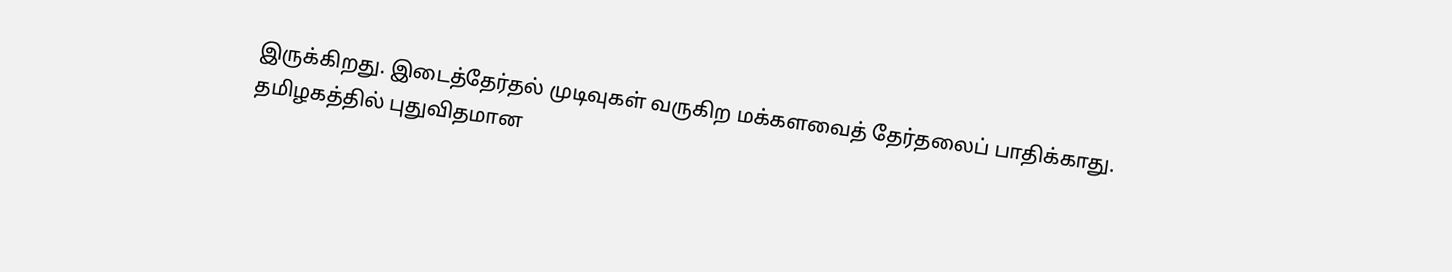இருக்கிறது. இடைத்தேர்தல் முடிவுகள் வருகிற மக்களவைத் தேர்தலைப் பாதிக்காது.
தமிழகத்தில் புதுவிதமான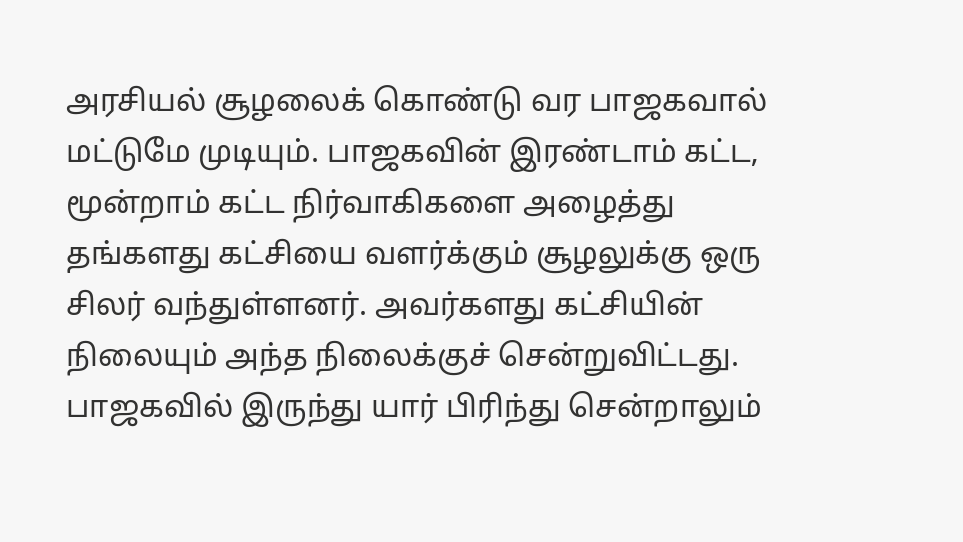அரசியல் சூழலைக் கொண்டு வர பாஜகவால் மட்டுமே முடியும். பாஜகவின் இரண்டாம் கட்ட, மூன்றாம் கட்ட நிர்வாகிகளை அழைத்து தங்களது கட்சியை வளர்க்கும் சூழலுக்கு ஒரு சிலர் வந்துள்ளனர். அவர்களது கட்சியின் நிலையும் அந்த நிலைக்குச் சென்றுவிட்டது. பாஜகவில் இருந்து யார் பிரிந்து சென்றாலும்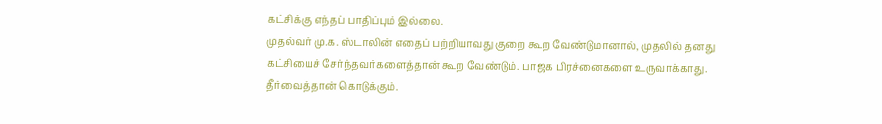கட்சிக்கு எந்தப் பாதிப்பும் இல்லை.
முதல்வர் மு.க. ஸ்டாலின் எதைப் பற்றியாவது குறை கூற வேண்டுமானால், முதலில் தனது கட்சியைச் சேர்ந்தவர்களைத்தான் கூற வேண்டும். பாஜக பிரச்னைகளை உருவாக்காது. தீர்வைத்தான் கொடுக்கும்.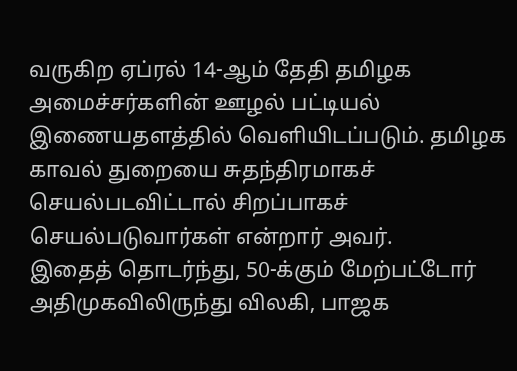வருகிற ஏப்ரல் 14-ஆம் தேதி தமிழக அமைச்சர்களின் ஊழல் பட்டியல் இணையதளத்தில் வெளியிடப்படும். தமிழக காவல் துறையை சுதந்திரமாகச் செயல்படவிட்டால் சிறப்பாகச் செயல்படுவார்கள் என்றார் அவர்.
இதைத் தொடர்ந்து, 50-க்கும் மேற்பட்டோர் அதிமுகவிலிருந்து விலகி, பாஜக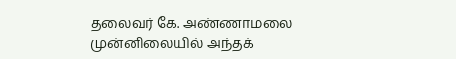தலைவர் கே. அண்ணாமலை முன்னிலையில் அந்தக்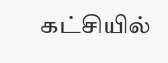கட்சியில்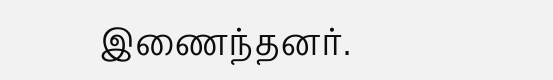இணைந்தனர்.